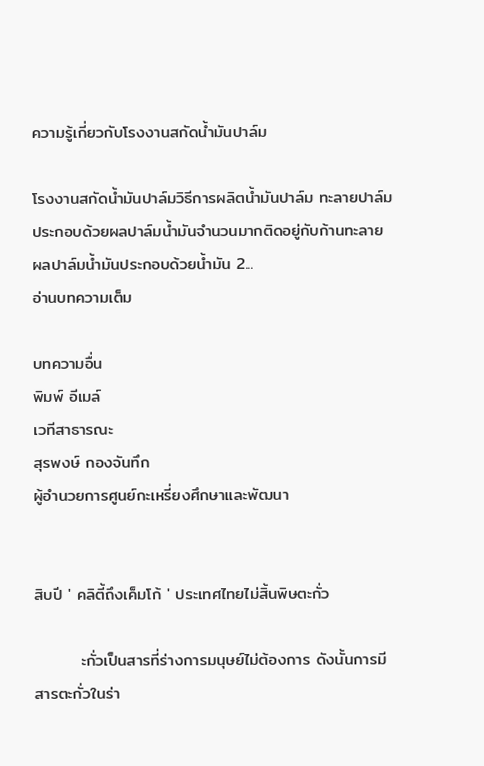ความรู้เกี่ยวกับโรงงานสกัดน้ำมันปาล์ม

โรงงานสกัดน้ำมันปาล์มวิธีการผลิตน้ำมันปาล์ม ทะลายปาล์มประกอบด้วยผลปาล์มน้ำมันจำนวนมากติดอยู่กับก้านทะลาย ผลปาล์มน้ำมันประกอบด้วยน้ำมัน 2...
อ่านบทความเต็ม

บทความอื่น
พิมพ์ อีเมล์
เวทีสาธารณะ
สุรพงษ์ กองจันทึก
ผู้อำนวยการศูนย์กะเหรี่ยงศึกษาและพัฒนา


สิบปี ' คลิตี้ถึงเค็มโก้ ' ประเทศไทยไม่สิ้นพิษตะกั่ว

        ะกั่วเป็นสารที่ร่างการมนุษย์ไม่ต้องการ ดังนั้นการมีสารตะกั่วในร่า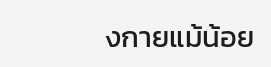งกายแม้น้อย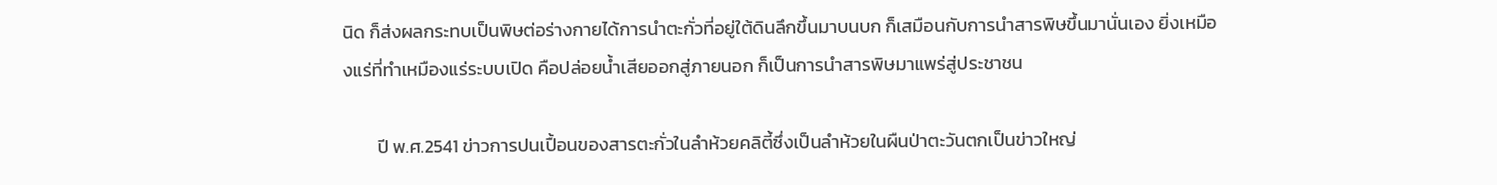นิด ก็ส่งผลกระทบเป็นพิษต่อร่างกายได้การนำตะกั่วที่อยู่ใต้ดินลึกขึ้นมาบนบก ก็เสมือนกับการนำสารพิษขึ้นมานั่นเอง ยิ่งเหมืองแร่ที่ทำเหมืองแร่ระบบเปิด คือปล่อยน้ำเสียออกสู่ภายนอก ก็เป็นการนำสารพิษมาแพร่สู่ประชาชน

        ปี พ.ศ.2541 ข่าวการปนเปื้อนของสารตะกั่วในลำห้วยคลิตี้ซึ่งเป็นลำห้วยในผืนป่าตะวันตกเป็นข่าวใหญ่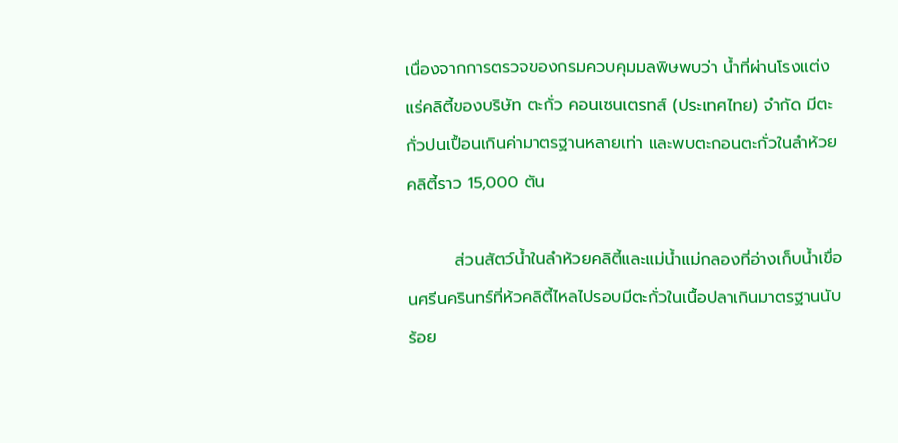เนื่องจากการตรวจของกรมควบคุมมลพิษพบว่า น้ำที่ผ่านโรงแต่งแร่คลิตี้ของบริษัท ตะกั่ว คอนเซนเตรทส์ (ประเทศไทย) จำกัด มีตะกั่วปนเปื้อนเกินค่ามาตรฐานหลายเท่า และพบตะกอนตะกั่วในลำห้วยคลิตี้ราว 15,000 ตัน

        ส่วนสัตว์น้ำในลำห้วยคลิตี้และแม่น้ำแม่กลองที่อ่างเก็บน้ำเขื่อนศรีนครินทร์ที่ห้วคลิตี้ไหลไปรอบมีตะกั่วในเนื้อปลาเกินมาตรฐานนับร้อย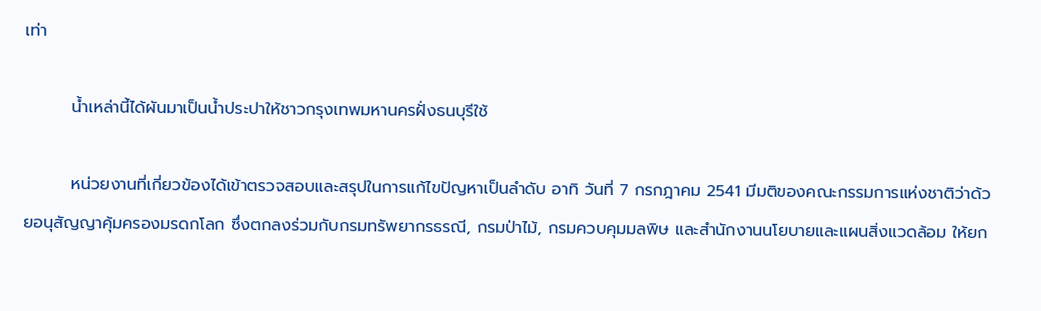เท่า

        น้ำเหล่านี้ได้ผันมาเป็นน้ำประปาให้ชาวกรุงเทพมหานครฝั่งธนบุรีใช้

        หน่วยงานที่เกี่ยวข้องได้เข้าตรวจสอบและสรุปในการแก้ไขปัญหาเป็นลำดับ อาทิ วันที่ 7 กรกฎาคม 2541 มีมติของคณะกรรมการแห่งชาติว่าด้วยอนุสัญญาคุ้มครองมรดกโลก ซึ่งตกลงร่วมกับกรมทรัพยากรธรณี, กรมป่าไม้, กรมควบคุมมลพิษ และสำนักงานนโยบายและแผนสิ่งแวดล้อม ให้ยก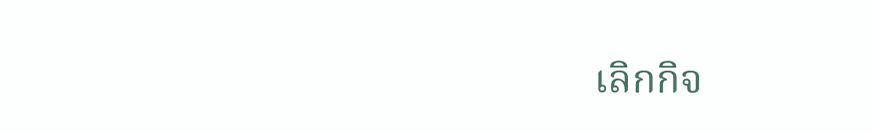เลิกกิจ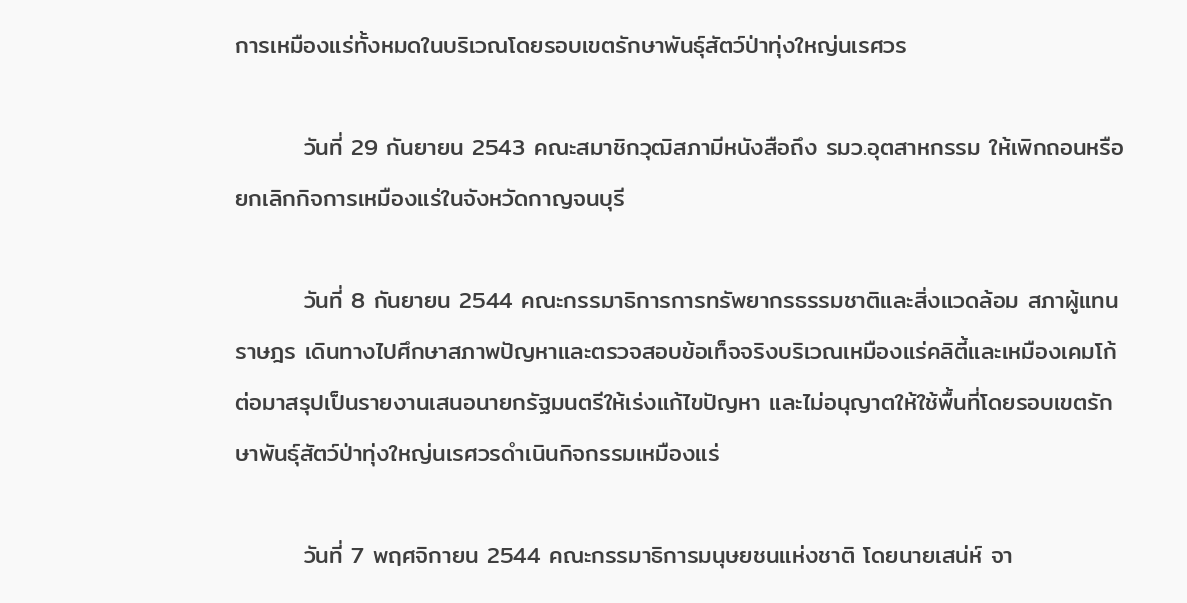การเหมืองแร่ทั้งหมดในบริเวณโดยรอบเขตรักษาพันธุ์สัตว์ป่าทุ่งใหญ่นเรศวร

        วันที่ 29 กันยายน 2543 คณะสมาชิกวุฒิสภามีหนังสือถึง รมว.อุตสาหกรรม ให้เพิกถอนหรือยกเลิกกิจการเหมืองแร่ในจังหวัดกาญจนบุรี

        วันที่ 8 กันยายน 2544 คณะกรรมาธิการการทรัพยากรธรรมชาติและสิ่งแวดล้อม สภาผู้แทนราษฎร เดินทางไปศึกษาสภาพปัญหาและตรวจสอบข้อเท็จจริงบริเวณเหมืองแร่คลิตี้และเหมืองเคมโก้ต่อมาสรุปเป็นรายงานเสนอนายกรัฐมนตรีให้เร่งแก้ไขปัญหา และไม่อนุญาตให้ใช้พื้นที่โดยรอบเขตรักษาพันธุ์สัตว์ป่าทุ่งใหญ่นเรศวรดำเนินกิจกรรมเหมืองแร่

        วันที่ 7 พฤศจิกายน 2544 คณะกรรมาธิการมนุษยชนแห่งชาติ โดยนายเสน่ห์ จา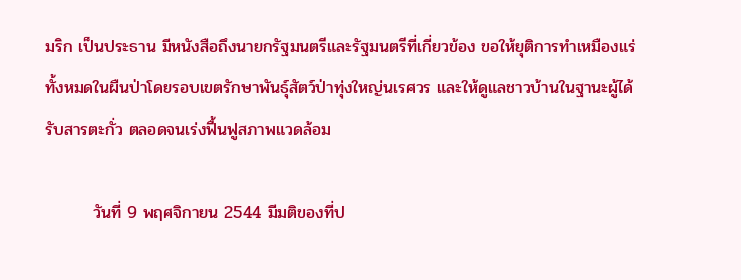มริก เป็นประธาน มีหนังสือถึงนายกรัฐมนตรีและรัฐมนตรีที่เกี่ยวข้อง ขอให้ยุติการทำเหมืองแร่ทั้งหมดในผืนป่าโดยรอบเขตรักษาพันธุ์สัตว์ป่าทุ่งใหญ่นเรศวร และให้ดูแลชาวบ้านในฐานะผู้ได้รับสารตะกั่ว ตลอดจนเร่งฟื้นฟูสภาพแวดล้อม

        วันที่ 9 พฤศจิกายน 2544 มีมติของที่ป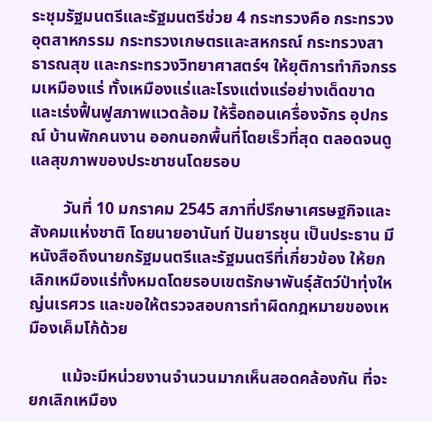ระชุมรัฐมนตรีและรัฐมนตรีช่วย 4 กระทรวงคือ กระทรวงอุตสาหกรรม กระทรวงเกษตรและสหกรณ์ กระทรวงสาธารณสุข และกระทรวงวิทยาศาสตร์ฯ ให้ยุติการทำกิจกรรมเหมืองแร่ ทั้งเหมืองแร่และโรงแต่งแร่อย่างเด็ดขาด และเร่งฟื้นฟูสภาพแวดล้อม ให้รื้อถอนเครื่องจักร อุปกรณ์ บ้านพักคนงาน ออกนอกพื้นที่โดยเร็วที่สุด ตลอดจนดูแลสุขภาพของประชาชนโดยรอบ

        วันที่ 10 มกราคม 2545 สภาที่ปรึกษาเศรษฐกิจและสังคมแห่งชาติ โดยนายอานันท์ ปันยารชุน เป็นประธาน มีหนังสือถึงนายกรัฐมนตรีและรัฐมนตรีที่เกี่ยวข้อง ให้ยกเลิกเหมืองแร่ทั้งหมดโดยรอบเขตรักษาพันธุ์สัตว์ป่าทุ่งใหญ่นเรศวร และขอให้ตรวจสอบการทำผิดกฎหมายของเหมืองเค็มโก้ด้วย

        แม้จะมีหน่วยงานจำนวนมากเห็นสอดคล้องกัน ที่จะยกเลิกเหมือง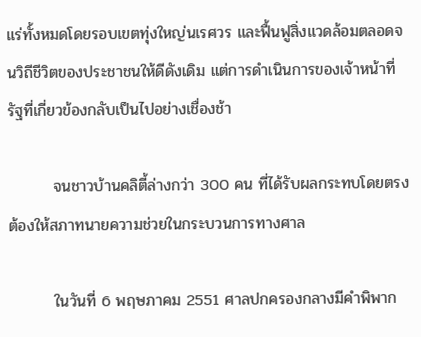แร่ทั้งหมดโดยรอบเขตทุ่งใหญ่นเรศวร และฟื้นฟูสิ่งแวดล้อมตลอดจนวิถีชีวิตของประชาชนให้ดีดังเดิม แต่การดำเนินการของเจ้าหน้าที่รัฐที่เกี่ยวข้องกลับเป็นไปอย่างเชื่องช้า

        จนชาวบ้านคลิตี้ล่างกว่า 300 คน ที่ได้รับผลกระทบโดยตรงต้องให้สภาทนายความช่วยในกระบวนการทางศาล

        ในวันที่ 6 พฤษภาคม 2551 ศาลปกครองกลางมีคำพิพาก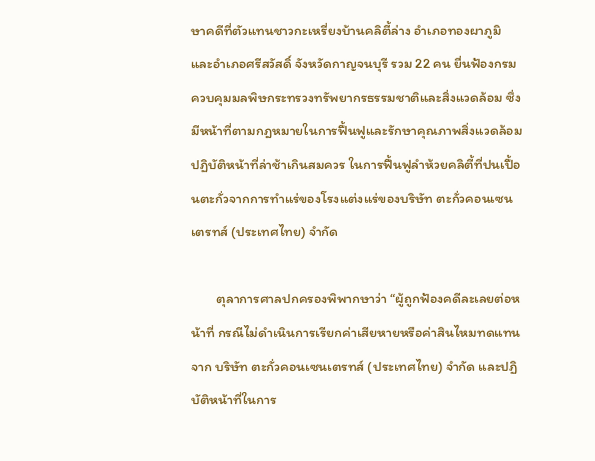ษาคดีที่ตัวแทนชาวกะเหรี่ยงบ้านคลิตี้ล่าง อำเภอทองผาภูมิ และอำเภอศรีสวัสดิ์ จังหวัดกาญจนบุรี รวม 22 คน ยื่นฟ้องกรมควบคุมมลพิษกระทรวงทรัพยากรธรรมชาติและสิ่งแวดล้อม ซึ่งมีหน้าที่ตามกฎหมายในการฟื้นฟูและรักษาคุณภาพสิ่งแวดล้อม ปฏิบัติหน้าที่ล่าช้าเกินสมควร ในการฟื้นฟูลำห้วยคลิตี้ที่ปนเปื้อนตะกั่วจากการทำแร่ของโรงแต่งแร่ของบริษัท ตะกั่วคอนเซนเตรทส์ (ประเทศไทย) จำกัด

        ตุลาการศาลปกครองพิพากษาว่า “ผู้ถูกฟ้องคดีละเลยต่อหน้าที่ กรณีไม่ดำเนินการเรียกค่าเสียหายหรือค่าสินไหมทดแทนจาก บริษัท ตะกั่วคอนเซนเตรทส์ (ประเทศไทย) จำกัด และปฏิบัติหน้าที่ในการ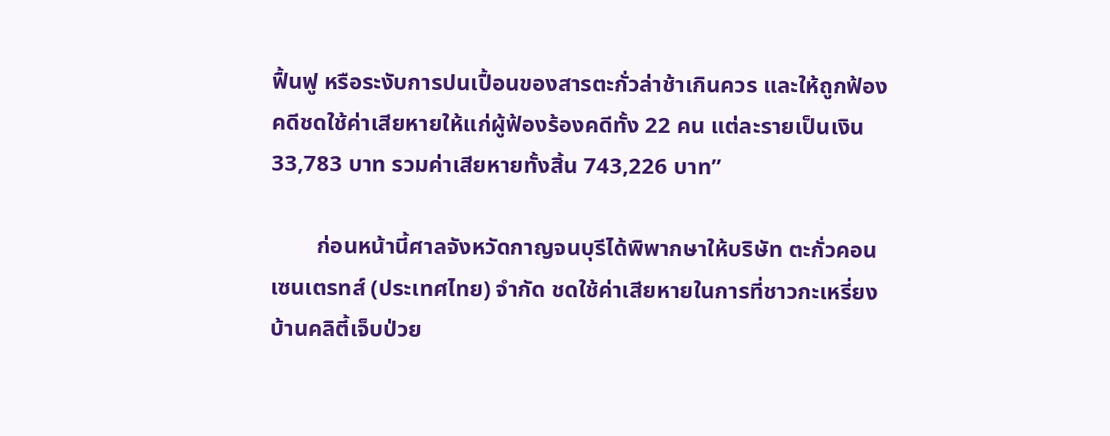ฟื้นฟู หรือระงับการปนเปื้อนของสารตะกั่วล่าช้าเกินควร และให้ถูกฟ้องคดีชดใช้ค่าเสียหายให้แก่ผู้ฟ้องร้องคดีทั้ง 22 คน แต่ละรายเป็นเงิน 33,783 บาท รวมค่าเสียหายทั้งสิ้น 743,226 บาท”

        ก่อนหน้านี้ศาลจังหวัดกาญจนบุรีได้พิพากษาให้บริษัท ตะกั่วคอนเซนเตรทส์ (ประเทศไทย) จำกัด ชดใช้ค่าเสียหายในการที่ชาวกะเหรี่ยงบ้านคลิตี้เจ็บป่วย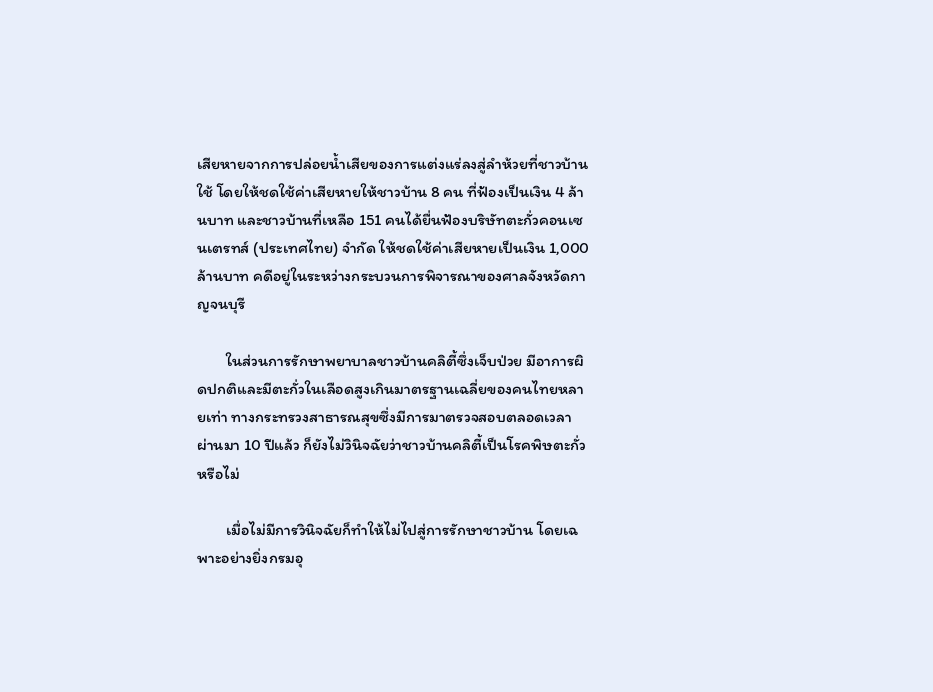เสียหายจากการปล่อยน้ำเสียของการแต่งแร่ลงสู่ลำห้วยที่ชาวบ้านใช้ โดยให้ชดใช้ค่าเสียหายให้ชาวบ้าน 8 คน ที่ฟ้องเป็นเงิน 4 ล้านบาท และชาวบ้านที่เหลือ 151 คนได้ยื่นฟ้องบริษัทตะกั่วคอนเซนเตรทส์ (ประเทศไทย) จำกัด ให้ชดใช้ค่าเสียหายเป็นเงิน 1,000 ล้านบาท คดีอยู่ในระหว่างกระบวนการพิจารณาของศาลจังหวัดกาญจนบุรี

        ในส่วนการรักษาพยาบาลชาวบ้านคลิตี้ซึ่งเจ็บป่วย มีอาการผิดปกติและมีตะกั่วในเลือดสูงเกินมาตรฐานเฉลี่ยของคนไทยหลายเท่า ทางกระทรวงสาธารณสุขซึ่งมีการมาตรวจสอบตลอดเวลา ผ่านมา 10 ปีแล้ว ก็ยังไม่วินิจฉัยว่าชาวบ้านคลิตี้เป็นโรคพิษตะกั่วหรือไม่

        เมื่อไม่มีการวินิจฉัยก็ทำให้ไม่ไปสู่การรักษาชาวบ้าน โดยเฉพาะอย่างยิ่งกรมอุ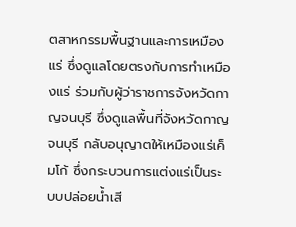ตสาหกรรมพื้นฐานและการเหมืองแร่ ซึ่งดูแลโดยตรงกับการทำเหมืองแร่ ร่วมกับผู้ว่าราชการจังหวัดกาญจนบุรี ซึ่งดูแลพื้นที่จังหวัดกาญจนบุรี กลับอนุญาตให้เหมืองแร่เค็มโก้ ซึ่งกระบวนการแต่งแร่เป็นระบบปล่อยน้ำเสี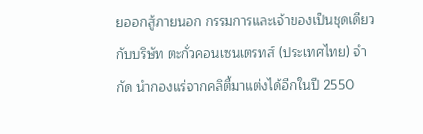ยออกสู้ภายนอก กรรมการและเจ้าของเป็นชุดเดียวกับบริษัท ตะกั่วคอนเซนเตรทส์ (ประเทศไทย) จำกัด นำกองแร่จากคลิตี้มาแต่งได้อีกในปี 2550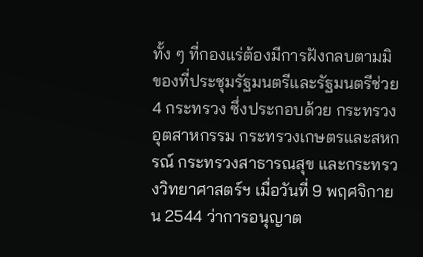ทั้ง ๆ ที่กองแร่ต้องมีการฝังกลบตามมิของที่ประชุมรัฐมนตรีและรัฐมนตรีช่วย 4 กระทรวง ซึ่งประกอบด้วย กระทรวงอุตสาหกรรม กระทรวงเกษตรและสหกรณ์ กระทรวงสาธารณสุข และกระทรวงวิทยาศาสตร์ฯ เมื่อวันที่ 9 พฤศจิกายน 2544 ว่าการอนุญาต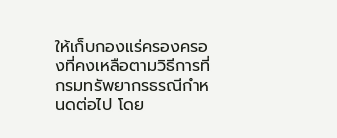ให้เก็บกองแร่ครองครองที่คงเหลือตามวิธีการที่กรมทรัพยากรธรณีกำหนดต่อไป โดย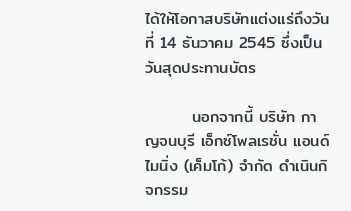ได้ให้โอกาสบริษัทแต่งแร่ถึงวันที่ 14 ธันวาคม 2545 ซึ่งเป็นวันสุดประทานบัตร

        นอกจากนี้ บริษัท กาญจนบุรี เอ็กซ์โพลเรชั่น แอนด์ ไมนิ่ง (เค็มโก้) จำกัด ดำเนินกิจกรรม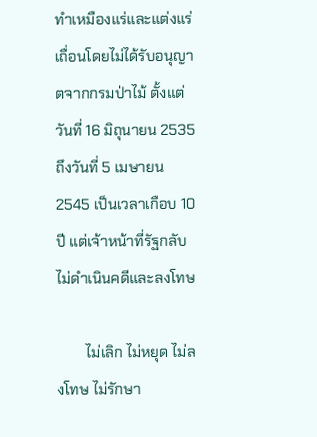ทำเหมืองแร่และแต่งแร่เถื่อนโดยไม่ได้รับอนุญาตจากกรมป่าไม้ ตั้งแต่วันที่ 16 มิถุนายน 2535 ถึงวันที่ 5 เมษายน 2545 เป็นเวลาเกือบ 10 ปี แต่เจ้าหน้าที่รัฐกลับไม่ดำเนินคดีและลงโทษ

        ไม่เลิก ไม่หยุด ไม่ลงโทษ ไม่รักษา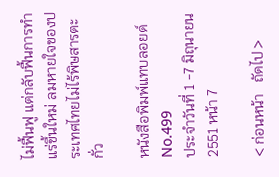ไม่ฟื้นฟู แต่กลับฟื้นการทำแร่ขึ้นใหม่ ลมหายใจของประเทศไทยไม่ไร้พิษสารตะกั่ว

หนังสือพิมพ์แทบลอยด์ No.499
ประจำวันที่ 1 -7 มิถุนายน 2551 หน้า 7

< ก่อนหน้า   ถัดไป >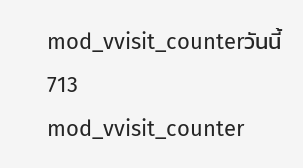mod_vvisit_counterวันนี้713
mod_vvisit_counter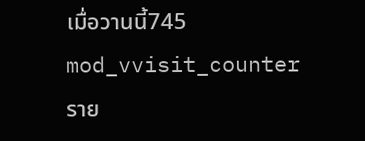เมื่อวานนี้745
mod_vvisit_counterราย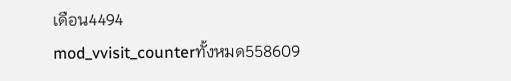เดือน4494
mod_vvisit_counterทั้งหมด558609